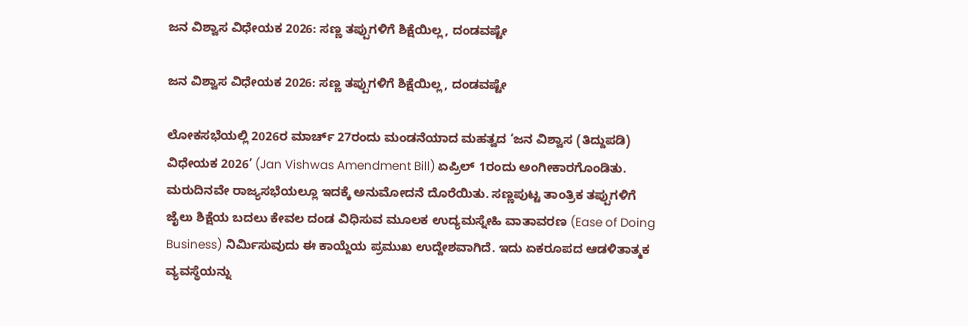ಜನ ವಿಶ್ವಾಸ ವಿಧೇಯಕ 2026: ಸಣ್ಣ ತಪ್ಪುಗಳಿಗೆ ಶಿಕ್ಷೆಯಿಲ್ಲ, ದಂಡವಷ್ಟೇ

ಜನ ವಿಶ್ವಾಸ ವಿಧೇಯಕ 2026: ಸಣ್ಣ ತಪ್ಪುಗಳಿಗೆ ಶಿಕ್ಷೆಯಿಲ್ಲ, ದಂಡವಷ್ಟೇ

ಲೋಕಸಭೆಯಲ್ಲಿ 2026ರ ಮಾರ್ಚ್‌ 27ರಂದು ಮಂಡನೆಯಾದ ಮಹತ್ವದ ‘ಜನ ವಿಶ್ವಾಸ (ತಿದ್ದುಪಡಿ) ವಿಧೇಯಕ 2026’ (Jan Vishwas Amendment Bill) ಏಪ್ರಿಲ್‌ 1ರಂದು ಅಂಗೀಕಾರಗೊಂಡಿತು. ಮರುದಿನವೇ ರಾಜ್ಯಸಭೆಯಲ್ಲೂ ಇದಕ್ಕೆ ಅನುಮೋದನೆ ದೊರೆಯಿತು. ಸಣ್ಣಪುಟ್ಟ ತಾಂತ್ರಿಕ ತಪ್ಪುಗಳಿಗೆ ಜೈಲು ಶಿಕ್ಷೆಯ ಬದಲು ಕೇವಲ ದಂಡ ವಿಧಿಸುವ ಮೂಲಕ ಉದ್ಯಮಸ್ನೇಹಿ ವಾತಾವರಣ (Ease of Doing Business) ನಿರ್ಮಿಸುವುದು ಈ ಕಾಯ್ದೆಯ ಪ್ರಮುಖ ಉದ್ದೇಶವಾಗಿದೆ. ಇದು ಏಕರೂಪದ ಆಡಳಿತಾತ್ಮಕ ವ್ಯವಸ್ಥೆಯನ್ನು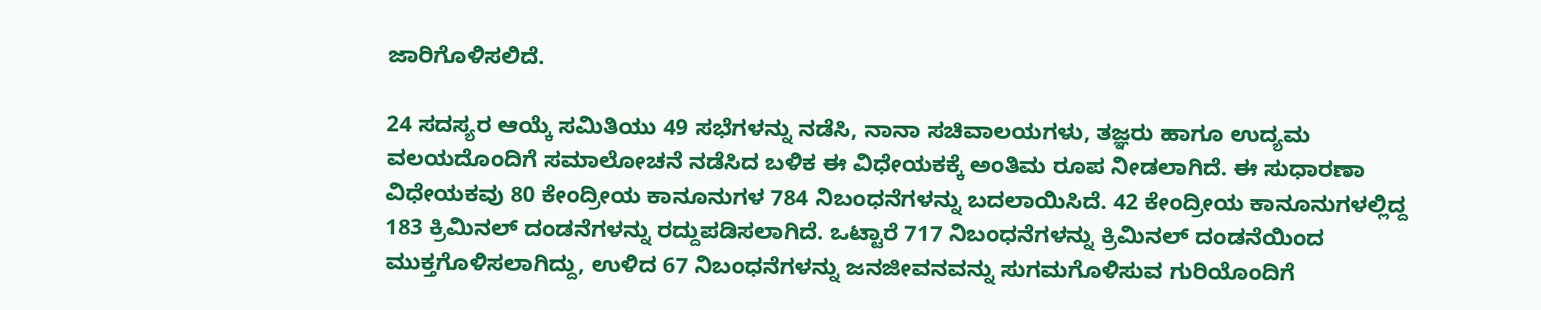ಜಾರಿಗೊಳಿಸಲಿದೆ.

24 ಸದಸ್ಯರ ಆಯ್ಕೆ ಸಮಿತಿಯು 49 ಸಭೆಗಳನ್ನು ನಡೆಸಿ, ನಾನಾ ಸಚಿವಾಲಯಗಳು, ತಜ್ಞರು ಹಾಗೂ ಉದ್ಯಮ ವಲಯದೊಂದಿಗೆ ಸಮಾಲೋಚನೆ ನಡೆಸಿದ ಬಳಿಕ ಈ ವಿಧೇಯಕಕ್ಕೆ ಅಂತಿಮ ರೂಪ ನೀಡಲಾಗಿದೆ. ಈ ಸುಧಾರಣಾ ವಿಧೇಯಕವು 80 ಕೇಂದ್ರೀಯ ಕಾನೂನುಗಳ 784 ನಿಬಂಧನೆಗಳನ್ನು ಬದಲಾಯಿಸಿದೆ. 42 ಕೇಂದ್ರೀಯ ಕಾನೂನುಗಳಲ್ಲಿದ್ದ 183 ಕ್ರಿಮಿನಲ್‌ ದಂಡನೆಗಳನ್ನು ರದ್ದುಪಡಿಸಲಾಗಿದೆ. ಒಟ್ಟಾರೆ 717 ನಿಬಂಧನೆಗಳನ್ನು ಕ್ರಿಮಿನಲ್‌ ದಂಡನೆಯಿಂದ ಮುಕ್ತಗೊಳಿಸಲಾಗಿದ್ದು, ಉಳಿದ 67 ನಿಬಂಧನೆಗಳನ್ನು ಜನಜೀವನವನ್ನು ಸುಗಮಗೊಳಿಸುವ ಗುರಿಯೊಂದಿಗೆ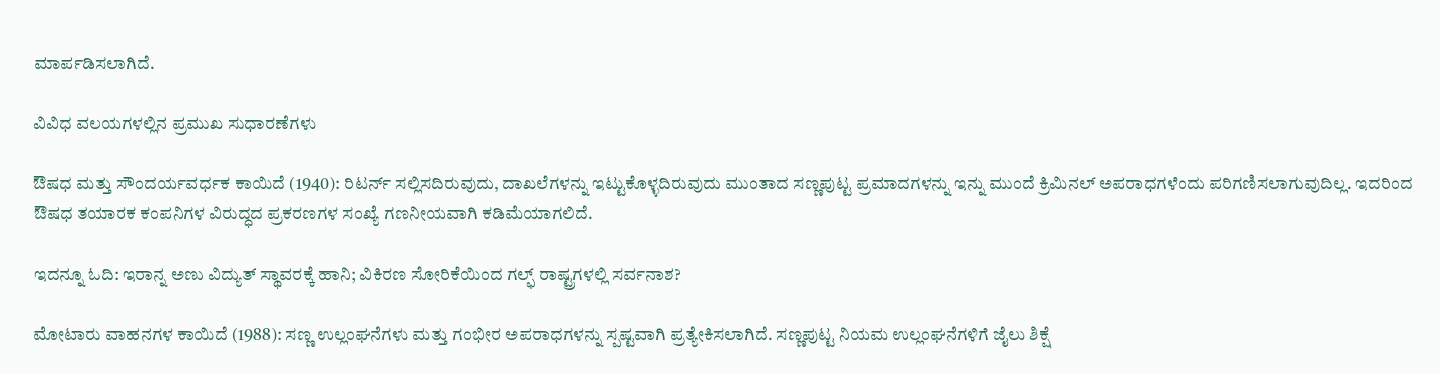ಮಾರ್ಪಡಿಸಲಾಗಿದೆ.

ವಿವಿಧ ವಲಯಗಳಲ್ಲಿನ ಪ್ರಮುಖ ಸುಧಾರಣೆಗಳು

ಔಷಧ ಮತ್ತು ಸೌಂದರ್ಯವರ್ಧಕ ಕಾಯಿದೆ (1940): ರಿಟರ್ನ್‌ ಸಲ್ಲಿಸದಿರುವುದು, ದಾಖಲೆಗಳನ್ನು ಇಟ್ಟುಕೊಳ್ಳದಿರುವುದು ಮುಂತಾದ ಸಣ್ಣಪುಟ್ಟ ಪ್ರಮಾದಗಳನ್ನು ಇನ್ನು ಮುಂದೆ ಕ್ರಿಮಿನಲ್‌ ಅಪರಾಧಗಳೆಂದು ಪರಿಗಣಿಸಲಾಗುವುದಿಲ್ಲ. ಇದರಿಂದ ಔಷಧ ತಯಾರಕ ಕಂಪನಿಗಳ ವಿರುದ್ಧದ ಪ್ರಕರಣಗಳ ಸಂಖ್ಯೆ ಗಣನೀಯವಾಗಿ ಕಡಿಮೆಯಾಗಲಿದೆ.

ಇದನ್ನೂ ಓದಿ: ಇರಾನ್ನ ಅಣು ವಿದ್ಯುತ್ ಸ್ಥಾವರಕ್ಕೆ ಹಾನಿ; ವಿಕಿರಣ ಸೋರಿಕೆಯಿಂದ ಗಲ್ಫ್ ರಾಷ್ಟ್ರಗಳಲ್ಲಿ ಸರ್ವನಾಶ?

ಮೋಟಾರು ವಾಹನಗಳ ಕಾಯಿದೆ (1988): ಸಣ್ಣ ಉಲ್ಲಂಘನೆಗಳು ಮತ್ತು ಗಂಭೀರ ಅಪರಾಧಗಳನ್ನು ಸ್ಪಷ್ಟವಾಗಿ ಪ್ರತ್ಯೇಕಿಸಲಾಗಿದೆ. ಸಣ್ಣಪುಟ್ಟ ನಿಯಮ ಉಲ್ಲಂಘನೆಗಳಿಗೆ ಜೈಲು ಶಿಕ್ಷೆ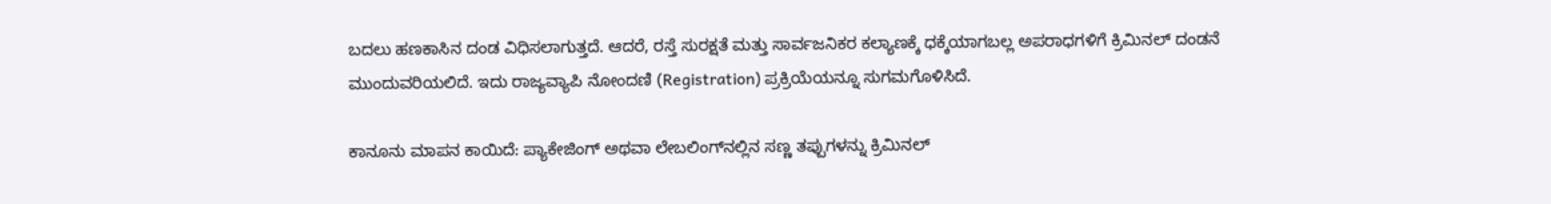ಬದಲು ಹಣಕಾಸಿನ ದಂಡ ವಿಧಿಸಲಾಗುತ್ತದೆ. ಆದರೆ, ರಸ್ತೆ ಸುರಕ್ಷತೆ ಮತ್ತು ಸಾರ್ವಜನಿಕರ ಕಲ್ಯಾಣಕ್ಕೆ ಧಕ್ಕೆಯಾಗಬಲ್ಲ ಅಪರಾಧಗಳಿಗೆ ಕ್ರಿಮಿನಲ್‌ ದಂಡನೆ ಮುಂದುವರಿಯಲಿದೆ. ಇದು ರಾಜ್ಯವ್ಯಾಪಿ ನೋಂದಣಿ (Registration) ಪ್ರಕ್ರಿಯೆಯನ್ನೂ ಸುಗಮಗೊಳಿಸಿದೆ.

ಕಾನೂನು ಮಾಪನ ಕಾಯಿದೆ: ಪ್ಯಾಕೇಜಿಂಗ್‌ ಅಥವಾ ಲೇಬಲಿಂಗ್‌ನಲ್ಲಿನ ಸಣ್ಣ ತಪ್ಪುಗಳನ್ನು ಕ್ರಿಮಿನಲ್‌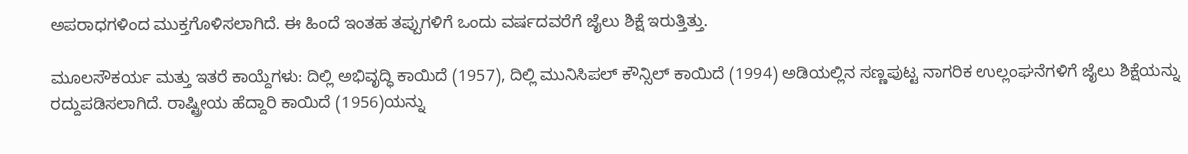ಅಪರಾಧಗಳಿಂದ ಮುಕ್ತಗೊಳಿಸಲಾಗಿದೆ. ಈ ಹಿಂದೆ ಇಂತಹ ತಪ್ಪುಗಳಿಗೆ ಒಂದು ವರ್ಷದವರೆಗೆ ಜೈಲು ಶಿಕ್ಷೆ ಇರುತ್ತಿತ್ತು.

ಮೂಲಸೌಕರ್ಯ ಮತ್ತು ಇತರೆ ಕಾಯ್ದೆಗಳು: ದಿಲ್ಲಿ ಅಭಿವೃದ್ಧಿ ಕಾಯಿದೆ (1957), ದಿಲ್ಲಿ ಮುನಿಸಿಪಲ್‌ ಕೌನ್ಸಿಲ್‌ ಕಾಯಿದೆ (1994) ಅಡಿಯಲ್ಲಿನ ಸಣ್ಣಪುಟ್ಟ ನಾಗರಿಕ ಉಲ್ಲಂಘನೆಗಳಿಗೆ ಜೈಲು ಶಿಕ್ಷೆಯನ್ನು ರದ್ದುಪಡಿಸಲಾಗಿದೆ. ರಾಷ್ಟ್ರೀಯ ಹೆದ್ದಾರಿ ಕಾಯಿದೆ (1956)ಯನ್ನು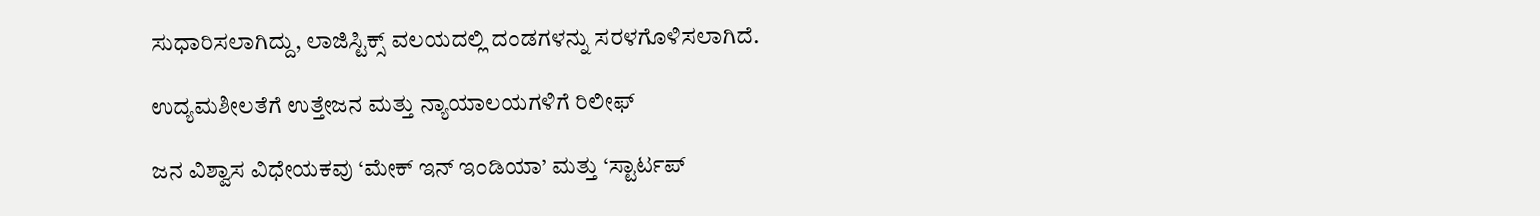ಸುಧಾರಿಸಲಾಗಿದ್ದು, ಲಾಜಿಸ್ಟಿಕ್ಸ್‌ ವಲಯದಲ್ಲಿ ದಂಡಗಳನ್ನು ಸರಳಗೊಳಿಸಲಾಗಿದೆ.

ಉದ್ಯಮಶೀಲತೆಗೆ ಉತ್ತೇಜನ ಮತ್ತು ನ್ಯಾಯಾಲಯಗಳಿಗೆ ರಿಲೀಫ್

ಜನ ವಿಶ್ವಾಸ ವಿಧೇಯಕವು ‘ಮೇಕ್‌ ಇನ್‌ ಇಂಡಿಯಾ’ ಮತ್ತು ‘ಸ್ಟಾರ್ಟಪ್‌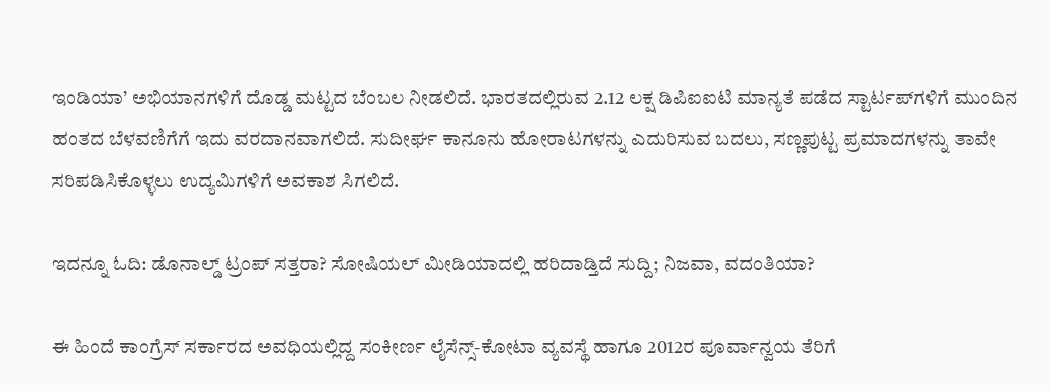ಇಂಡಿಯಾ’ ಅಭಿಯಾನಗಳಿಗೆ ದೊಡ್ಡ ಮಟ್ಟದ ಬೆಂಬಲ ನೀಡಲಿದೆ. ಭಾರತದಲ್ಲಿರುವ 2.12 ಲಕ್ಷ ಡಿಪಿಐಐಟಿ ಮಾನ್ಯತೆ ಪಡೆದ ಸ್ಟಾರ್ಟಪ್‌ಗಳಿಗೆ ಮುಂದಿನ ಹಂತದ ಬೆಳವಣಿಗೆಗೆ ಇದು ವರದಾನವಾಗಲಿದೆ. ಸುದೀರ್ಘ ಕಾನೂನು ಹೋರಾಟಗಳನ್ನು ಎದುರಿಸುವ ಬದಲು, ಸಣ್ಣಪುಟ್ಟ ಪ್ರಮಾದಗಳನ್ನು ತಾವೇ ಸರಿಪಡಿಸಿಕೊಳ್ಳಲು ಉದ್ಯಮಿಗಳಿಗೆ ಅವಕಾಶ ಸಿಗಲಿದೆ.

ಇದನ್ನೂ ಓದಿ: ಡೊನಾಲ್ಡ್ ಟ್ರಂಪ್ ಸತ್ತರಾ? ಸೋಷಿಯಲ್ ಮೀಡಿಯಾದಲ್ಲಿ ಹರಿದಾಡ್ತಿದೆ ಸುದ್ದಿ; ನಿಜವಾ, ವದಂತಿಯಾ?

ಈ ಹಿಂದೆ ಕಾಂಗ್ರೆಸ್‌ ಸರ್ಕಾರದ ಅವಧಿಯಲ್ಲಿದ್ದ ಸಂಕೀರ್ಣ ಲೈಸೆನ್ಸ್‌-ಕೋಟಾ ವ್ಯವಸ್ಥೆ ಹಾಗೂ 2012ರ ಪೂರ್ವಾನ್ವಯ ತೆರಿಗೆ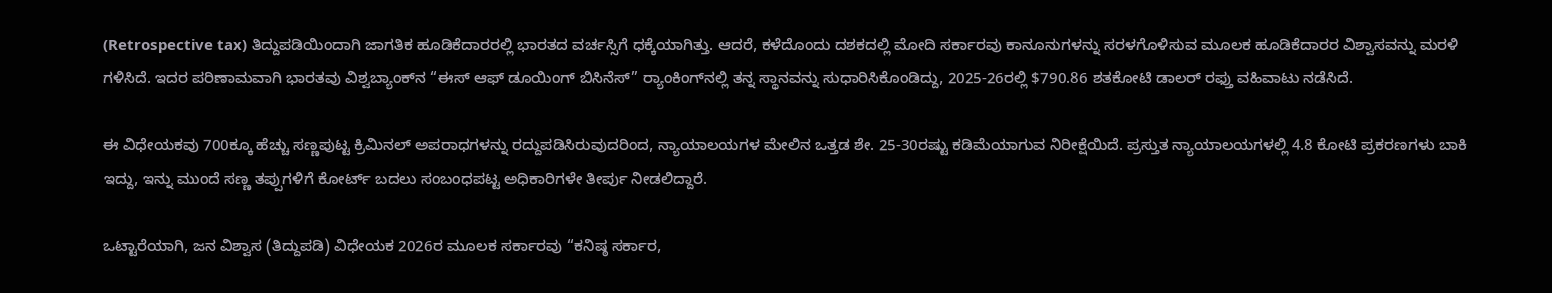(Retrospective tax) ತಿದ್ದುಪಡಿಯಿಂದಾಗಿ ಜಾಗತಿಕ ಹೂಡಿಕೆದಾರರಲ್ಲಿ ಭಾರತದ ವರ್ಚಸ್ಸಿಗೆ ಧಕ್ಕೆಯಾಗಿತ್ತು. ಆದರೆ, ಕಳೆದೊಂದು ದಶಕದಲ್ಲಿ ಮೋದಿ ಸರ್ಕಾರವು ಕಾನೂನುಗಳನ್ನು ಸರಳಗೊಳಿಸುವ ಮೂಲಕ ಹೂಡಿಕೆದಾರರ ವಿಶ್ವಾಸವನ್ನು ಮರಳಿ ಗಳಿಸಿದೆ. ಇದರ ಪರಿಣಾಮವಾಗಿ ಭಾರತವು ವಿಶ್ವಬ್ಯಾಂಕ್‌ನ “ಈಸ್‌ ಆಫ್‌ ಡೂಯಿಂಗ್‌ ಬಿಸಿನೆಸ್‌” ರ‍್ಯಾಂಕಿಂಗ್‌ನಲ್ಲಿ ತನ್ನ ಸ್ಥಾನವನ್ನು ಸುಧಾರಿಸಿಕೊಂಡಿದ್ದು, 2025-26ರಲ್ಲಿ $790.86 ಶತಕೋಟಿ ಡಾಲರ್‌ ರಫ್ತು ವಹಿವಾಟು ನಡೆಸಿದೆ.

ಈ ವಿಧೇಯಕವು 700ಕ್ಕೂ ಹೆಚ್ಚು ಸಣ್ಣಪುಟ್ಟ ಕ್ರಿಮಿನಲ್‌ ಅಪರಾಧಗಳನ್ನು ರದ್ದುಪಡಿಸಿರುವುದರಿಂದ, ನ್ಯಾಯಾಲಯಗಳ ಮೇಲಿನ ಒತ್ತಡ ಶೇ. 25-30ರಷ್ಟು ಕಡಿಮೆಯಾಗುವ ನಿರೀಕ್ಷೆಯಿದೆ. ಪ್ರಸ್ತುತ ನ್ಯಾಯಾಲಯಗಳಲ್ಲಿ 4.8 ಕೋಟಿ ಪ್ರಕರಣಗಳು ಬಾಕಿ ಇದ್ದು, ಇನ್ನು ಮುಂದೆ ಸಣ್ಣ ತಪ್ಪುಗಳಿಗೆ ಕೋರ್ಟ್ ಬದಲು ಸಂಬಂಧಪಟ್ಟ ಅಧಿಕಾರಿಗಳೇ ತೀರ್ಪು ನೀಡಲಿದ್ದಾರೆ.

ಒಟ್ಟಾರೆಯಾಗಿ, ಜನ ವಿಶ್ವಾಸ (ತಿದ್ದುಪಡಿ) ವಿಧೇಯಕ 2026ರ ಮೂಲಕ ಸರ್ಕಾರವು “ಕನಿಷ್ಠ ಸರ್ಕಾರ,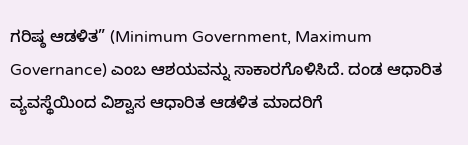ಗರಿಷ್ಠ ಆಡಳಿತ” (Minimum Government, Maximum Governance) ಎಂಬ ಆಶಯವನ್ನು ಸಾಕಾರಗೊಳಿಸಿದೆ. ದಂಡ ಆಧಾರಿತ ವ್ಯವಸ್ಥೆಯಿಂದ ವಿಶ್ವಾಸ ಆಧಾರಿತ ಆಡಳಿತ ಮಾದರಿಗೆ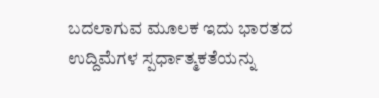ಬದಲಾಗುವ ಮೂಲಕ ಇದು ಭಾರತದ ಉದ್ದಿಮೆಗಳ ಸ್ಪರ್ಧಾತ್ಮಕತೆಯನ್ನು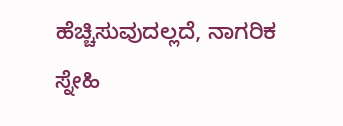ಹೆಚ್ಚಿಸುವುದಲ್ಲದೆ, ನಾಗರಿಕ ಸ್ನೇಹಿ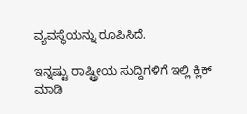ವ್ಯವಸ್ಥೆಯನ್ನು ರೂಪಿಸಿದೆ.

ಇನ್ನಷ್ಟು ರಾಷ್ಟ್ರೀಯ ಸುದ್ದಿಗಳಿಗೆ ಇಲ್ಲಿ ಕ್ಲಿಕ್ ಮಾಡಿ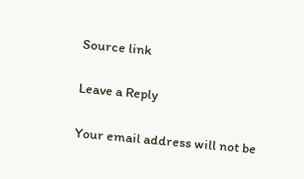Source link

Leave a Reply

Your email address will not be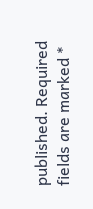published. Required fields are marked *